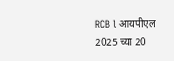RCB l आयपीएल 2025 च्या 20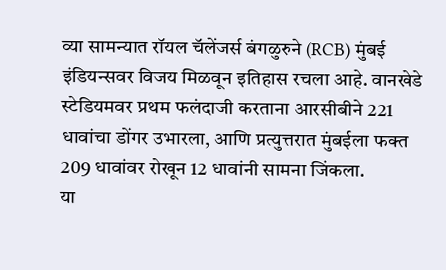व्या सामन्यात रॉयल चॅलेंजर्स बंगळुरुने (RCB) मुंबई इंडियन्सवर विजय मिळवून इतिहास रचला आहे. वानखेडे स्टेडियमवर प्रथम फलंदाजी करताना आरसीबीने 221 धावांचा डोंगर उभारला, आणि प्रत्युत्तरात मुंबईला फक्त 209 धावांवर रोखून 12 धावांनी सामना जिंकला.
या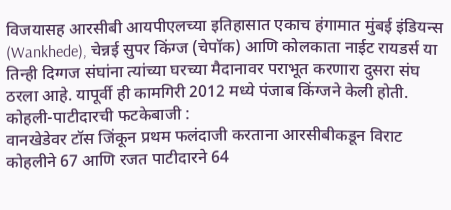विजयासह आरसीबी आयपीएलच्या इतिहासात एकाच हंगामात मुंबई इंडियन्स (Wankhede), चेन्नई सुपर किंग्ज (चेपॉक) आणि कोलकाता नाईट रायडर्स या तिन्ही दिग्गज संघांना त्यांच्या घरच्या मैदानावर पराभूत करणारा दुसरा संघ ठरला आहे. यापूर्वी ही कामगिरी 2012 मध्ये पंजाब किंग्जने केली होती.
कोहली-पाटीदारची फटकेबाजी :
वानखेडेवर टॉस जिंकून प्रथम फलंदाजी करताना आरसीबीकडून विराट कोहलीने 67 आणि रजत पाटीदारने 64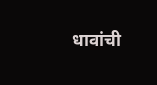धावांची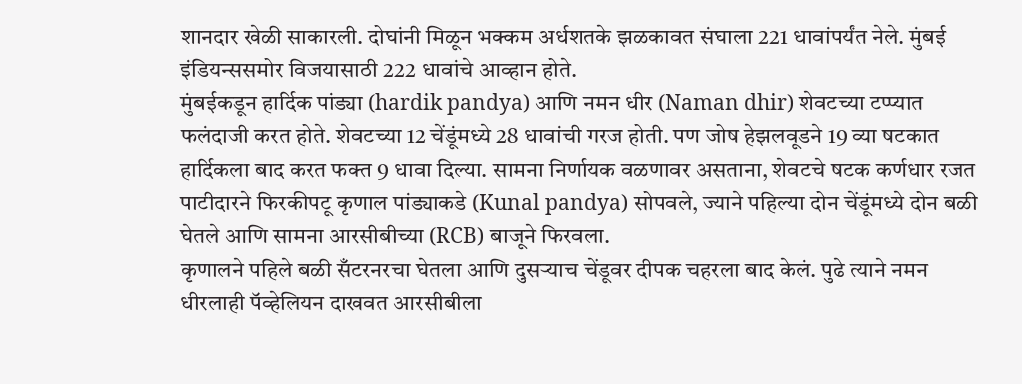शानदार खेळी साकारली. दोघांनी मिळून भक्कम अर्धशतके झळकावत संघाला 221 धावांपर्यंत नेले. मुंबई इंडियन्ससमोर विजयासाठी 222 धावांचे आव्हान होते.
मुंबईकडून हार्दिक पांड्या (hardik pandya) आणि नमन धीर (Naman dhir) शेवटच्या टप्प्यात फलंदाजी करत होते. शेवटच्या 12 चेंडूंमध्ये 28 धावांची गरज होती. पण जोष हेझलवूडने 19 व्या षटकात हार्दिकला बाद करत फक्त 9 धावा दिल्या. सामना निर्णायक वळणावर असताना, शेवटचे षटक कर्णधार रजत पाटीदारने फिरकीपटू कृणाल पांड्याकडे (Kunal pandya) सोपवले, ज्याने पहिल्या दोन चेंडूंमध्ये दोन बळी घेतले आणि सामना आरसीबीच्या (RCB) बाजूने फिरवला.
कृणालने पहिले बळी सँटरनरचा घेतला आणि दुसऱ्याच चेंडूवर दीपक चहरला बाद केलं. पुढे त्याने नमन धीरलाही पॅव्हेलियन दाखवत आरसीबीला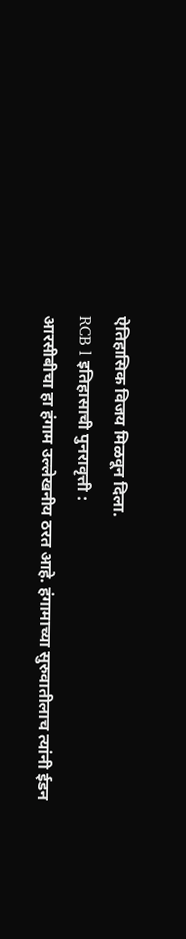ऐतिहासिक विजय मिळवून दिला.
RCB l इतिहासाची पुनरावृत्ती :
आरसीबीचा हा हंगाम उल्लेखनीय ठरत आहे. हंगामाच्या सुरुवातीलाच त्यांनी ईडन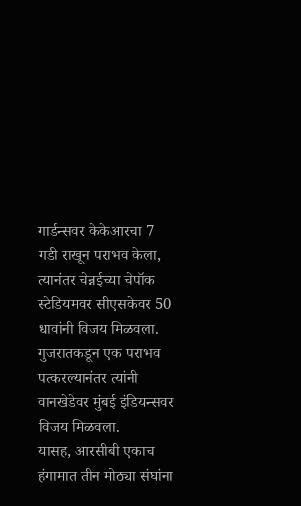गार्डन्सवर केकेआरचा 7 गडी राखून पराभव केला, त्यानंतर चेन्नईच्या चेपॉक स्टेडियमवर सीएसकेवर 50 धावांनी विजय मिळवला. गुजरातकडून एक पराभव पत्करल्यानंतर त्यांनी वानखेडेवर मुंबई इंडियन्सवर विजय मिळवला.
यासह, आरसीबी एकाच हंगामात तीन मोठ्या संघांना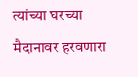त्यांच्या घरच्या मैदानावर हरवणारा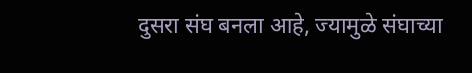दुसरा संघ बनला आहे, ज्यामुळे संघाच्या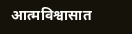आत्मविश्वासात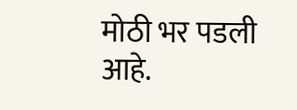मोठी भर पडली आहे.